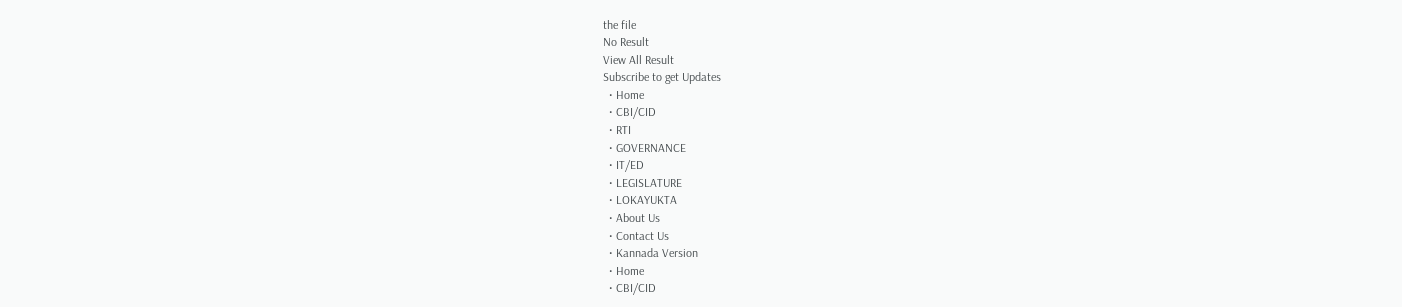the file
No Result
View All Result
Subscribe to get Updates
  • Home
  • CBI/CID
  • RTI
  • GOVERNANCE
  • IT/ED
  • LEGISLATURE
  • LOKAYUKTA
  • About Us
  • Contact Us
  • Kannada Version
  • Home
  • CBI/CID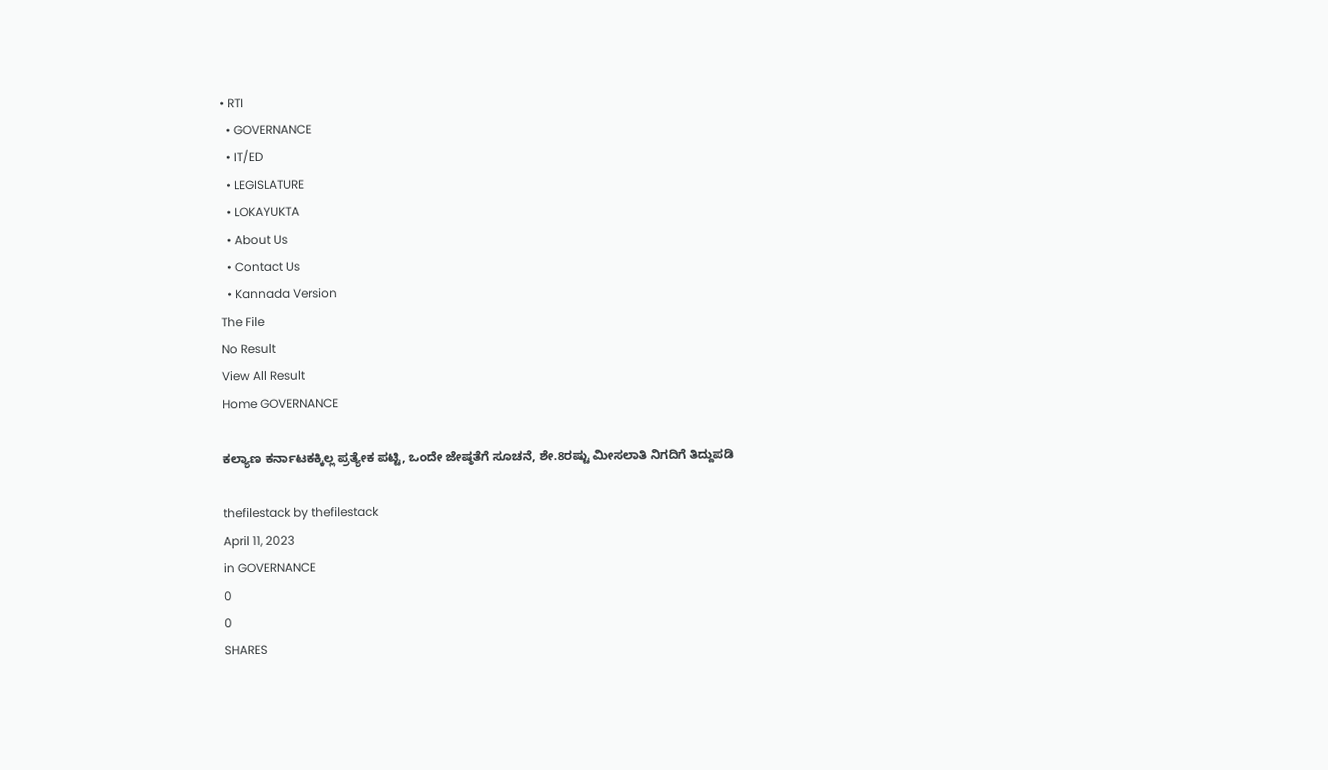• RTI
  • GOVERNANCE
  • IT/ED
  • LEGISLATURE
  • LOKAYUKTA
  • About Us
  • Contact Us
  • Kannada Version
The File
No Result
View All Result
Home GOVERNANCE

ಕಲ್ಯಾಣ ಕರ್ನಾಟಕಕ್ಕಿಲ್ಲ ಪ್ರತ್ಯೇಕ ಪಟ್ಟಿ, ಒಂದೇ ಜೇಷ್ಠತೆಗೆ ಸೂಚನೆ, ಶೇ.8ರಷ್ಟು ಮೀಸಲಾತಿ ನಿಗದಿಗೆ ತಿದ್ದುಪಡಿ

thefilestack by thefilestack
April 11, 2023
in GOVERNANCE
0
0
SHARES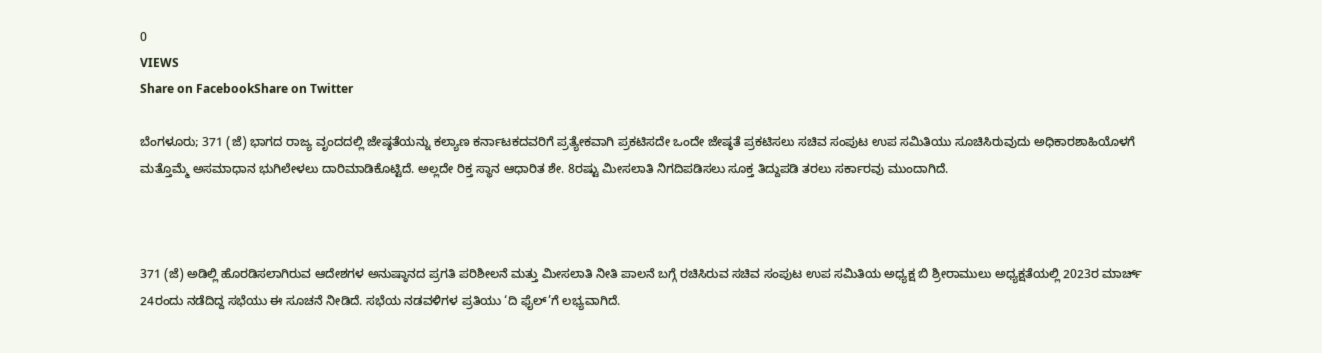0
VIEWS
Share on FacebookShare on Twitter

ಬೆಂಗಳೂರು; 371 (ಜೆ) ಭಾಗದ ರಾಜ್ಯ ವೃಂದದಲ್ಲಿ ಜೇಷ್ಠತೆಯನ್ನು ಕಲ್ಯಾಣ ಕರ್ನಾಟಕದವರಿಗೆ ಪ್ರತ್ಯೇಕವಾಗಿ ಪ್ರಕಟಿಸದೇ ಒಂದೇ ಜೇಷ್ಠತೆ ಪ್ರಕಟಿಸಲು ಸಚಿವ ಸಂಪುಟ ಉಪ ಸಮಿತಿಯು ಸೂಚಿಸಿರುವುದು ಅಧಿಕಾರಶಾಹಿಯೊಳಗೆ ಮತ್ತೊಮ್ಮೆ ಅಸಮಾಧಾನ ಭುಗಿಲೇಳಲು ದಾರಿಮಾಡಿಕೊಟ್ಟಿದೆ. ಅಲ್ಲದೇ ರಿಕ್ತ ಸ್ಥಾನ ಆಧಾರಿತ ಶೇ. 8ರಷ್ಟು ಮೀಸಲಾತಿ ನಿಗದಿಪಡಿಸಲು ಸೂಕ್ತ ತಿದ್ದುಪಡಿ ತರಲು ಸರ್ಕಾರವು ಮುಂದಾಗಿದೆ.



371 (ಜೆ) ಅಡಿಲ್ಲಿ ಹೊರಡಿಸಲಾಗಿರುವ ಆದೇಶಗಳ ಅನುಷ್ಠಾನದ ಪ್ರಗತಿ ಪರಿಶೀಲನೆ ಮತ್ತು ಮೀಸಲಾತಿ ನೀತಿ ಪಾಲನೆ ಬಗ್ಗೆ ರಚಿಸಿರುವ ಸಚಿವ ಸಂಪುಟ ಉಪ ಸಮಿತಿಯ ಅಧ್ಯಕ್ಷ ಬಿ ಶ್ರೀರಾಮುಲು ಅಧ್ಯಕ್ಷತೆಯಲ್ಲಿ 2023ರ ಮಾರ್ಚ್‌ 24ರಂದು ನಡೆದಿದ್ದ ಸಭೆಯು ಈ ಸೂಚನೆ ನೀಡಿದೆ. ಸಭೆಯ ನಡವಳಿಗಳ ಪ್ರತಿಯು ‘ದಿ ಫೈಲ್‌’ಗೆ ಲಭ್ಯವಾಗಿದೆ.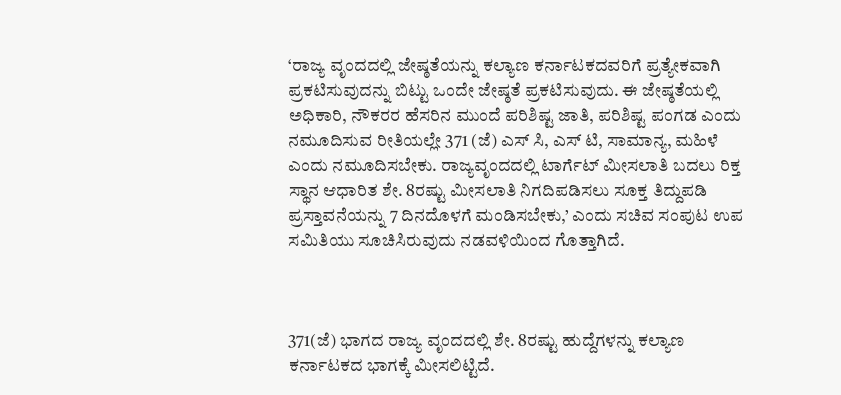‘ರಾಜ್ಯ ವೃಂದದಲ್ಲಿ ಜೇಷ್ಠತೆಯನ್ನು ಕಲ್ಯಾಣ ಕರ್ನಾಟಕದವರಿಗೆ ಪ್ರತ್ಯೇಕವಾಗಿ ಪ್ರಕಟಿಸುವುದನ್ನು ಬಿಟ್ಟು ಒಂದೇ ಜೇಷ್ಠತೆ ಪ್ರಕಟಿಸುವುದು. ಈ ಜೇಷ್ಠತೆಯಲ್ಲಿ ಅಧಿಕಾರಿ, ನೌಕರರ ಹೆಸರಿನ ಮುಂದೆ ಪರಿಶಿಷ್ಟ ಜಾತಿ, ಪರಿಶಿಷ್ಟ ಪಂಗಡ ಎಂದು ನಮೂದಿಸುವ ರೀತಿಯಲ್ಲೇ 371 (ಜೆ) ಎಸ್‌ ಸಿ, ಎಸ್‌ ಟಿ, ಸಾಮಾನ್ಯ, ಮಹಿಳೆ ಎಂದು ನಮೂದಿಸಬೇಕು. ರಾಜ್ಯವೃಂದದಲ್ಲಿ ಟಾರ್ಗೆಟ್‌ ಮೀಸಲಾತಿ ಬದಲು ರಿಕ್ತ ಸ್ಥಾನ ಆಧಾರಿತ ಶೇ. 8ರಷ್ಟು ಮೀಸಲಾತಿ ನಿಗದಿಪಡಿಸಲು ಸೂಕ್ತ ತಿದ್ದುಪಡಿ ಪ್ರಸ್ತಾವನೆಯನ್ನು 7 ದಿನದೊಳಗೆ ಮಂಡಿಸಬೇಕು,’ ಎಂದು ಸಚಿವ ಸಂಪುಟ ಉಪ ಸಮಿತಿಯು ಸೂಚಿಸಿರುವುದು ನಡವಳಿಯಿಂದ ಗೊತ್ತಾಗಿದೆ.



371(ಜೆ) ಭಾಗದ ರಾಜ್ಯ ವೃಂದದಲ್ಲಿ ಶೇ. 8ರಷ್ಟು ಹುದ್ದೆಗಳನ್ನು ಕಲ್ಯಾಣ ಕರ್ನಾಟಕದ ಭಾಗಕ್ಕೆ ಮೀಸಲಿಟ್ಟಿದೆ.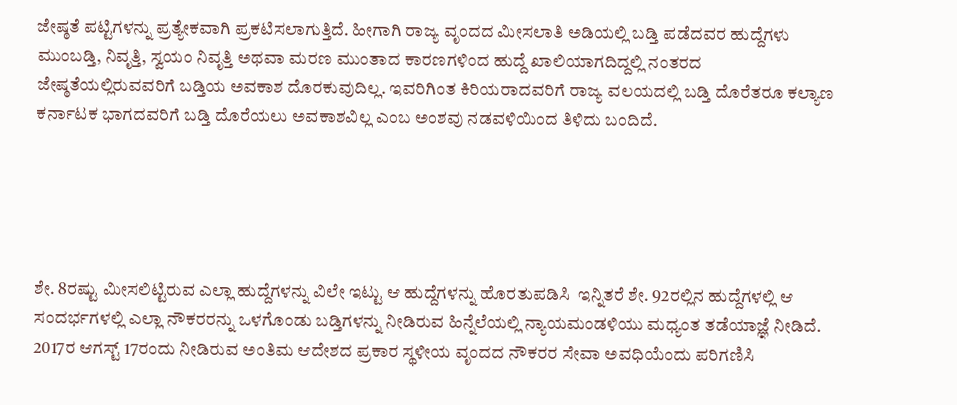ಜೇಷ್ಠತೆ ಪಟ್ಟಿಗಳನ್ನು ಪ್ರತ್ಯೇಕವಾಗಿ ಪ್ರಕಟಿಸಲಾಗುತ್ತಿದೆ. ಹೀಗಾಗಿ ರಾಜ್ಯ ವೃಂದದ ಮೀಸಲಾತಿ ಅಡಿಯಲ್ಲಿ ಬಡ್ತಿ ಪಡೆದವರ ಹುದ್ದೆಗಳು ಮುಂಬಡ್ತಿ, ನಿವೃತ್ತಿ, ಸ್ವಯಂ ನಿವೃತ್ತಿ ಅಥವಾ ಮರಣ ಮುಂತಾದ ಕಾರಣಗಳಿಂದ ಹುದ್ದೆ ಖಾಲಿಯಾಗದಿದ್ದಲ್ಲಿ ನಂತರದ ಜೇಷ್ಠತೆಯಲ್ಲಿರುವವರಿಗೆ ಬಡ್ತಿಯ ಅವಕಾಶ ದೊರಕುವುದಿಲ್ಲ. ಇವರಿಗಿಂತ ಕಿರಿಯರಾದವರಿಗೆ ರಾಜ್ಯ ವಲಯದಲ್ಲಿ ಬಡ್ತಿ ದೊರೆತರೂ ಕಲ್ಯಾಣ ಕರ್ನಾಟಕ ಭಾಗದವರಿಗೆ ಬಡ್ತಿ ದೊರೆಯಲು ಅವಕಾಶವಿಲ್ಲ ಎಂಬ ಅಂಶವು ನಡವಳಿಯಿಂದ ತಿಳಿದು ಬಂದಿದೆ.





ಶೇ. 8ರಷ್ಟು ಮೀಸಲಿಟ್ಟಿರುವ ಎಲ್ಲಾ ಹುದ್ದೆಗಳನ್ನು ವಿಲೇ ಇಟ್ಟು ಆ ಹುದ್ದೆಗಳನ್ನು ಹೊರತುಪಡಿಸಿ  ಇನ್ನಿತರೆ ಶೇ. 92ರಲ್ಲಿನ ಹುದ್ದೆಗಳಲ್ಲಿ ಆ ಸಂದರ್ಭಗಳಲ್ಲಿ ಎಲ್ಲಾ ನೌಕರರನ್ನು ಒಳಗೊಂಡು ಬಡ್ತಿಗಳನ್ನು ನೀಡಿರುವ ಹಿನ್ನೆಲೆಯಲ್ಲಿ ನ್ಯಾಯಮಂಡಳಿಯು ಮಧ್ಯಂತ ತಡೆಯಾಜ್ಞೆ ನೀಡಿದೆ. 2017ರ ಆಗಸ್ಟ್‌ 17ರಂದು ನೀಡಿರುವ ಅಂತಿಮ ಆದೇಶದ ಪ್ರಕಾರ ಸ್ಥಳೀಯ ವೃಂದದ ನೌಕರರ ಸೇವಾ ಅವಧಿಯೆಂದು ಪರಿಗಣಿಸಿ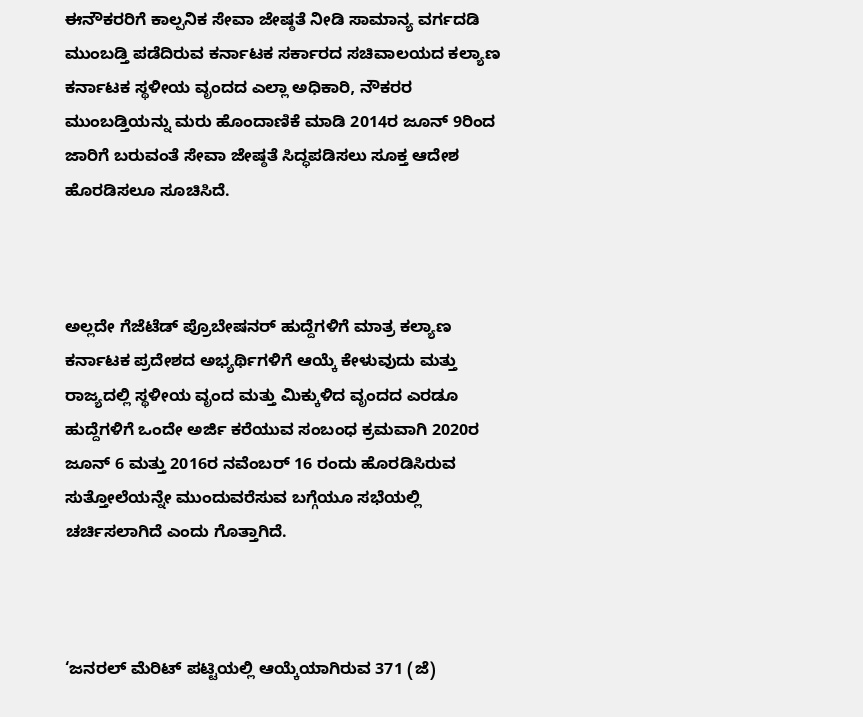ಈನೌಕರರಿಗೆ ಕಾಲ್ಪನಿಕ ಸೇವಾ ಜೇಷ್ಠತೆ ನೀಡಿ ಸಾಮಾನ್ಯ ವರ್ಗದಡಿ ಮುಂಬಡ್ತಿ ಪಡೆದಿರುವ ಕರ್ನಾಟಕ ಸರ್ಕಾರದ ಸಚಿವಾಲಯದ ಕಲ್ಯಾಣ ಕರ್ನಾಟಕ ಸ್ಥಳೀಯ ವೃಂದದ ಎಲ್ಲಾ ಅಧಿಕಾರಿ, ನೌಕರರ ಮುಂಬಡ್ತಿಯನ್ನು ಮರು ಹೊಂದಾಣಿಕೆ ಮಾಡಿ 2014ರ ಜೂನ್‌ 9ರಿಂದ ಜಾರಿಗೆ ಬರುವಂತೆ ಸೇವಾ ಜೇಷ್ಠತೆ ಸಿದ್ಧಪಡಿಸಲು ಸೂಕ್ತ ಆದೇಶ ಹೊರಡಿಸಲೂ ಸೂಚಿಸಿದೆ.



ಅಲ್ಲದೇ ಗೆಜೆಟೆಡ್‌ ಪ್ರೊಬೇಷನರ್‌ ಹುದ್ದೆಗಳಿಗೆ ಮಾತ್ರ ಕಲ್ಯಾಣ ಕರ್ನಾಟಕ ಪ್ರದೇಶದ ಅಭ್ಯರ್ಥಿಗಳಿಗೆ ಆಯ್ಕೆ ಕೇಳುವುದು ಮತ್ತು ರಾಜ್ಯದಲ್ಲಿ ಸ್ಥಳೀಯ ವೃಂದ ಮತ್ತು ಮಿಕ್ಕುಳಿದ ವೃಂದದ ಎರಡೂ ಹುದ್ದೆಗಳಿಗೆ ಒಂದೇ ಅರ್ಜಿ ಕರೆಯುವ ಸಂಬಂಧ ಕ್ರಮವಾಗಿ 2020ರ ಜೂನ್‌ 6 ಮತ್ತು 2016ರ ನವೆಂಬರ್‌ 16 ರಂದು ಹೊರಡಿಸಿರುವ ಸುತ್ತೋಲೆಯನ್ನೇ ಮುಂದುವರೆಸುವ ಬಗ್ಗೆಯೂ ಸಭೆಯಲ್ಲಿ ಚರ್ಚಿಸಲಾಗಿದೆ ಎಂದು ಗೊತ್ತಾಗಿದೆ.



‘ಜನರಲ್‌ ಮೆರಿಟ್‌ ಪಟ್ಟಿಯಲ್ಲಿ ಆಯ್ಕೆಯಾಗಿರುವ 371 (ಜೆ)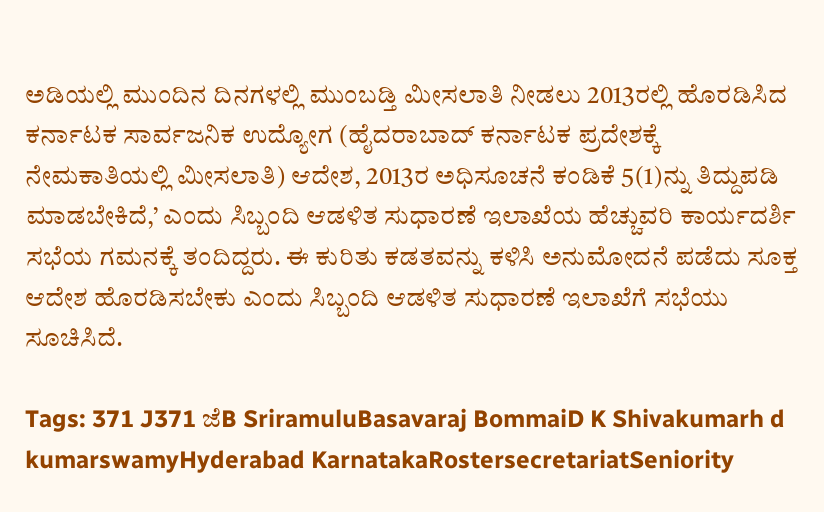ಅಡಿಯಲ್ಲಿ ಮುಂದಿನ ದಿನಗಳಲ್ಲಿ ಮುಂಬಡ್ತಿ ಮೀಸಲಾತಿ ನೀಡಲು 2013ರಲ್ಲಿ ಹೊರಡಿಸಿದ ಕರ್ನಾಟಕ ಸಾರ್ವಜನಿಕ ಉದ್ಯೋಗ (ಹೈದರಾಬಾದ್‌ ಕರ್ನಾಟಕ ಪ್ರದೇಶಕ್ಕೆ ನೇಮಕಾತಿಯಲ್ಲಿ ಮೀಸಲಾತಿ) ಆದೇಶ, 2013ರ ಅಧಿಸೂಚನೆ ಕಂಡಿಕೆ 5(1)ನ್ನು ತಿದ್ದುಪಡಿ ಮಾಡಬೇಕಿದೆ,’ ಎಂದು ಸಿಬ್ಬಂದಿ ಆಡಳಿತ ಸುಧಾರಣೆ ಇಲಾಖೆಯ ಹೆಚ್ಚುವರಿ ಕಾರ್ಯದರ್ಶಿ ಸಭೆಯ ಗಮನಕ್ಕೆ ತಂದಿದ್ದರು. ಈ ಕುರಿತು ಕಡತವನ್ನು ಕಳಿಸಿ ಅನುಮೋದನೆ ಪಡೆದು ಸೂಕ್ತ ಆದೇಶ ಹೊರಡಿಸಬೇಕು ಎಂದು ಸಿಬ್ಬಂದಿ ಆಡಳಿತ ಸುಧಾರಣೆ ಇಲಾಖೆಗೆ ಸಭೆಯು ಸೂಚಿಸಿದೆ.

Tags: 371 J371 ಜೆB SriramuluBasavaraj BommaiD K Shivakumarh d kumarswamyHyderabad KarnatakaRostersecretariatSeniority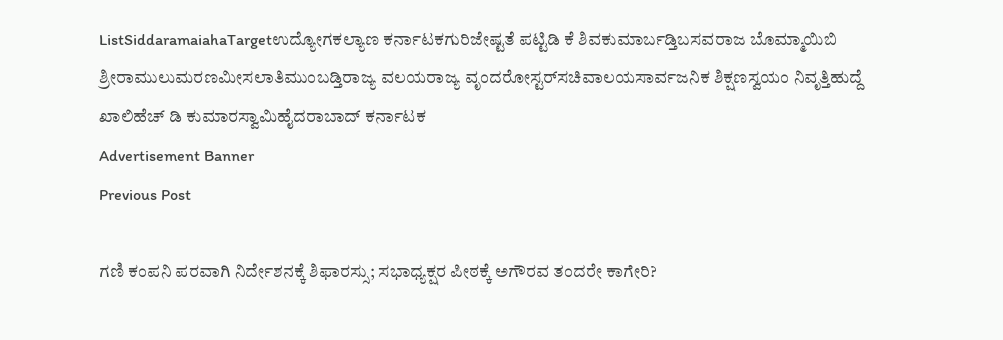ListSiddaramaiahaTargetಉದ್ಯೋಗಕಲ್ಯಾಣ ಕರ್ನಾಟಕಗುರಿಜೇಷ್ಟತೆ ಪಟ್ಟಿಡಿ ಕೆ ಶಿವಕುಮಾರ್ಬಡ್ತಿಬಸವರಾಜ ಬೊಮ್ಮಾಯಿಬಿ ಶ್ರೀರಾಮುಲುಮರಣಮೀಸಲಾತಿಮುಂಬಡ್ತಿರಾಜ್ಯ ವಲಯರಾಜ್ಯ ವೃಂದರೋಸ್ಟರ್‌ಸಚಿವಾಲಯಸಾರ್ವಜನಿಕ ಶಿಕ್ಷಣಸ್ವಯಂ ನಿವೃತ್ತಿಹುದ್ದೆ ಖಾಲಿಹೆಚ್‌ ಡಿ ಕುಮಾರಸ್ವಾಮಿಹೈದರಾಬಾದ್‌ ಕರ್ನಾಟಕ
Advertisement Banner
Previous Post

ಗಣಿ ಕಂಪನಿ ಪರವಾಗಿ ನಿರ್ದೇಶನಕ್ಕೆ ಶಿಫಾರಸ್ಸು; ಸಭಾಧ್ಯಕ್ಷರ ಪೀಠಕ್ಕೆ ಅಗೌರವ ತಂದರೇ ಕಾಗೇರಿ?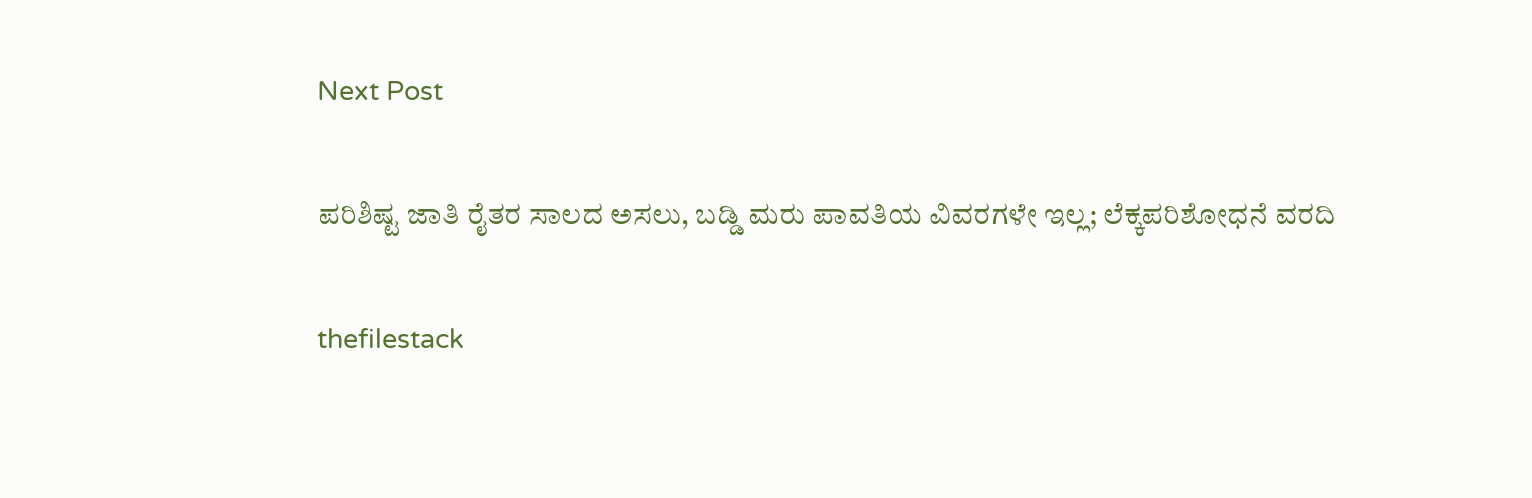Next Post

ಪರಿಶಿಷ್ಟ ಜಾತಿ ರೈತರ ಸಾಲದ ಅಸಲು, ಬಡ್ಡಿ ಮರು ಪಾವತಿಯ ವಿವರಗಳೇ ಇಲ್ಲ; ಲೆಕ್ಕಪರಿಶೋಧನೆ ವರದಿ

thefilestack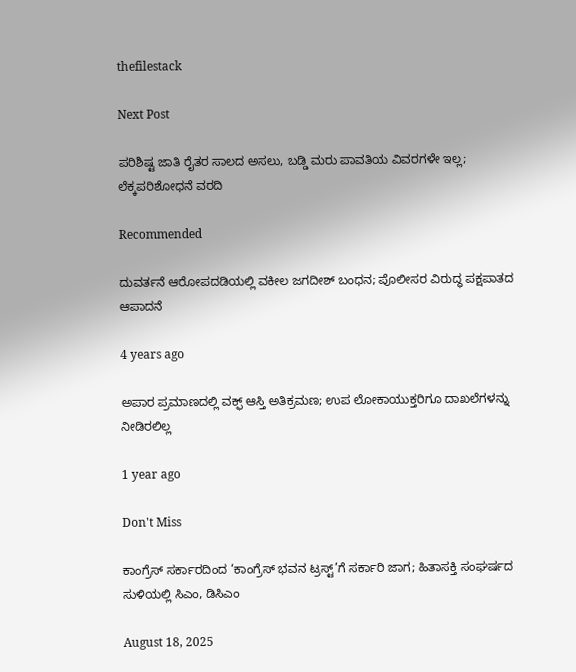thefilestack

Next Post

ಪರಿಶಿಷ್ಟ ಜಾತಿ ರೈತರ ಸಾಲದ ಅಸಲು, ಬಡ್ಡಿ ಮರು ಪಾವತಿಯ ವಿವರಗಳೇ ಇಲ್ಲ; ಲೆಕ್ಕಪರಿಶೋಧನೆ ವರದಿ

Recommended

ದುವರ್ತನೆ ಆರೋಪದಡಿಯಲ್ಲಿ ವಕೀಲ ಜಗದೀಶ್‌ ಬಂಧನ; ಪೊಲೀಸರ ವಿರುದ್ಧ ಪಕ್ಷಪಾತದ ಆಪಾದನೆ

4 years ago

ಅಪಾರ ಪ್ರಮಾಣದಲ್ಲಿ ವಕ್ಫ್‌ ಆಸ್ತಿ ಅತಿಕ್ರಮಣ; ಉಪ ಲೋಕಾಯುಕ್ತರಿಗೂ ದಾಖಲೆಗಳನ್ನು ನೀಡಿರಲಿಲ್ಲ

1 year ago

Don't Miss

ಕಾಂಗ್ರೆಸ್‌ ಸರ್ಕಾರದಿಂದ ‘ಕಾಂಗ್ರೆಸ್‌ ಭವನ ಟ್ರಸ್ಟ್‌’ಗೆ ಸರ್ಕಾರಿ ಜಾಗ; ಹಿತಾಸಕ್ತಿ ಸಂಘ‍ರ್ಷದ ಸುಳಿಯಲ್ಲಿ ಸಿಎಂ, ಡಿಸಿಎಂ

August 18, 2025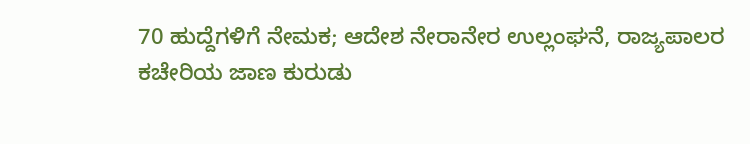70 ಹುದ್ದೆಗಳಿಗೆ ನೇಮಕ; ಆದೇಶ ನೇರಾನೇರ ಉಲ್ಲಂಘನೆ, ರಾಜ್ಯಪಾಲರ ಕಚೇರಿಯ ಜಾಣ ಕುರುಡು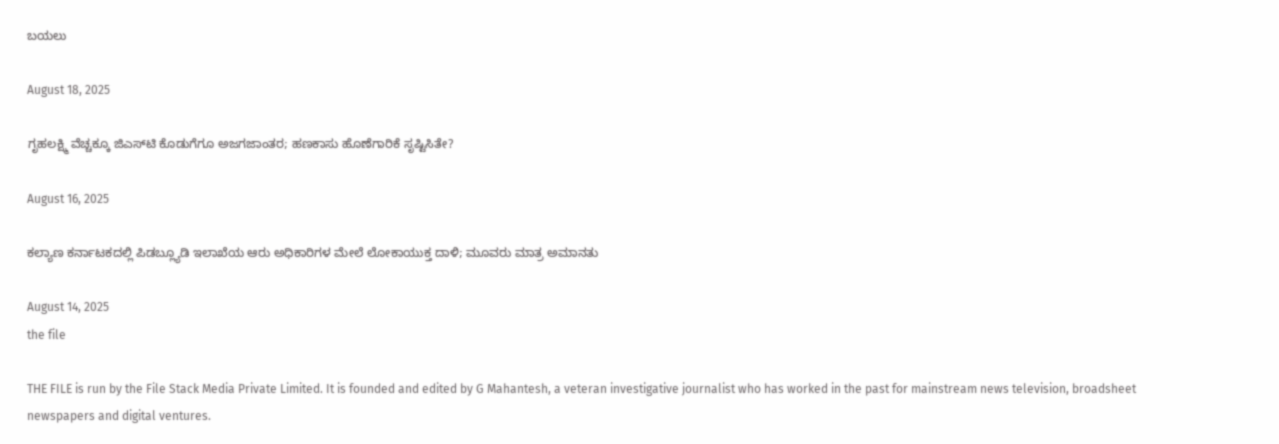ಬಯಲು

August 18, 2025

ಗೃಹಲಕ್ಷ್ಮಿ ವೆಚ್ಚಕ್ಕೂ ಜಿಎಸ್‌ಟಿ ಕೊಡುಗೆಗೂ ಅಜಗಜಾಂತರ; ಹಣಕಾಸು ಹೊಣೆಗಾರಿಕೆ ಸೃಷ್ಟಿಸಿತೇ?

August 16, 2025

ಕಲ್ಯಾಣ ಕರ್ನಾಟಕದಲ್ಲಿ ಪಿಡಬ್ಲ್ಯೂಡಿ ಇಲಾಖೆಯ ಆರು ಅಧಿಕಾರಿಗಳ ಮೇಲೆ ಲೋಕಾಯುಕ್ತ ದಾಳಿ; ಮೂವರು ಮಾತ್ರ ಅಮಾನತು

August 14, 2025
the file

THE FILE is run by the File Stack Media Private Limited. It is founded and edited by G Mahantesh, a veteran investigative journalist who has worked in the past for mainstream news television, broadsheet newspapers and digital ventures.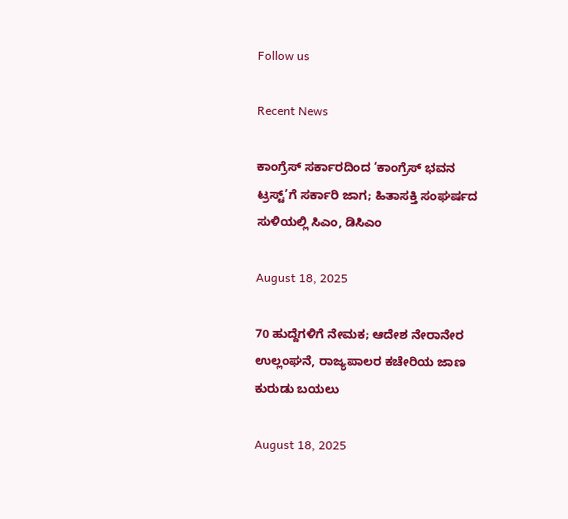Follow us

Recent News

ಕಾಂಗ್ರೆಸ್‌ ಸರ್ಕಾರದಿಂದ ‘ಕಾಂಗ್ರೆಸ್‌ ಭವನ ಟ್ರಸ್ಟ್‌’ಗೆ ಸರ್ಕಾರಿ ಜಾಗ; ಹಿತಾಸಕ್ತಿ ಸಂಘ‍ರ್ಷದ ಸುಳಿಯಲ್ಲಿ ಸಿಎಂ, ಡಿಸಿಎಂ

August 18, 2025

70 ಹುದ್ದೆಗಳಿಗೆ ನೇಮಕ; ಆದೇಶ ನೇರಾನೇರ ಉಲ್ಲಂಘನೆ, ರಾಜ್ಯಪಾಲರ ಕಚೇರಿಯ ಜಾಣ ಕುರುಡು ಬಯಲು

August 18, 2025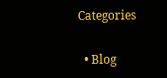Categories

  • Blog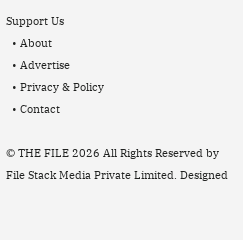Support Us
  • About
  • Advertise
  • Privacy & Policy
  • Contact

© THE FILE 2026 All Rights Reserved by File Stack Media Private Limited. Designed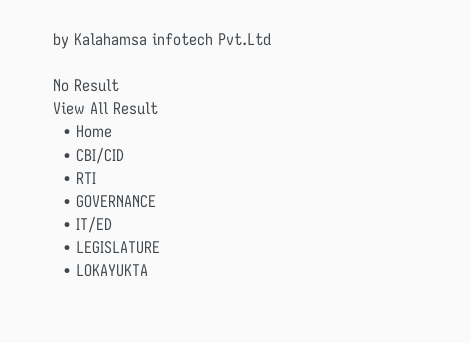by Kalahamsa infotech Pvt.Ltd

No Result
View All Result
  • Home
  • CBI/CID
  • RTI
  • GOVERNANCE
  • IT/ED
  • LEGISLATURE
  • LOKAYUKTA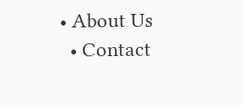• About Us
  • Contact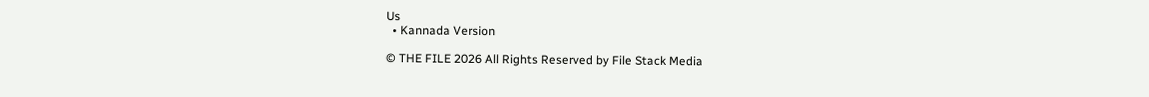Us
  • Kannada Version

© THE FILE 2026 All Rights Reserved by File Stack Media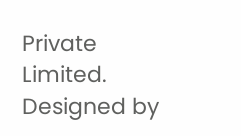Private Limited. Designed by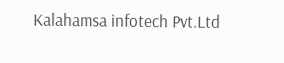Kalahamsa infotech Pvt.Ltd